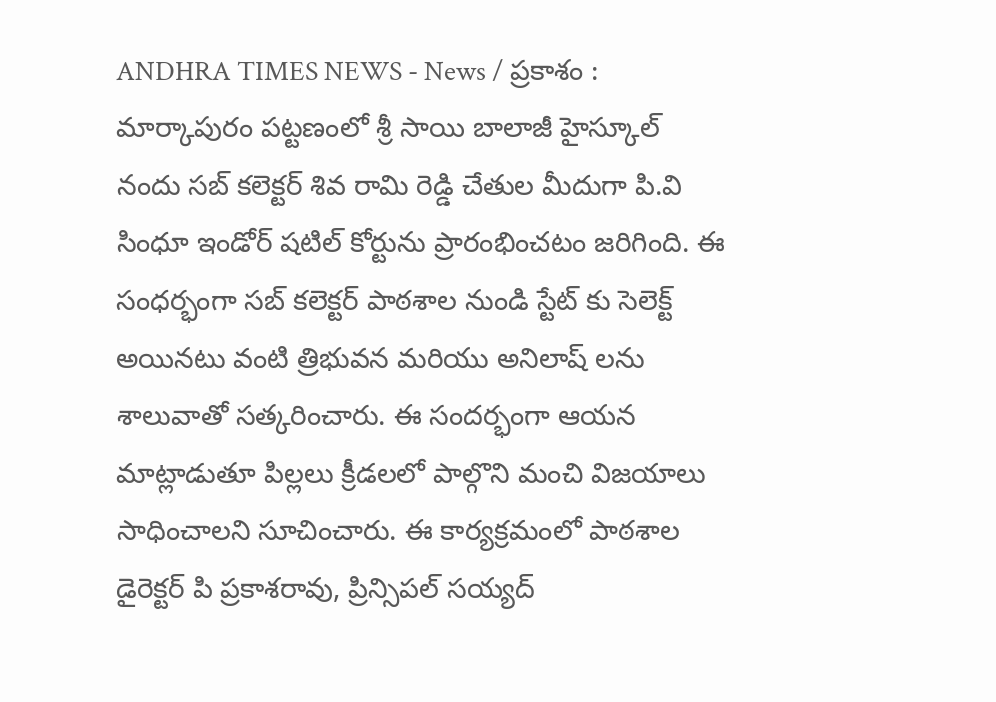ANDHRA TIMES NEWS - News / ప్రకాశం : మార్కాపురం పట్టణంలో శ్రీ సాయి బాలాజీ హైస్కూల్ నందు సబ్ కలెక్టర్ శివ రామి రెడ్డి చేతుల మీదుగా పి.వి సింధూ ఇండోర్ షటిల్ కోర్టును ప్రారంభించటం జరిగింది. ఈ సంధర్భంగా సబ్ కలెక్టర్ పాఠశాల నుండి స్టేట్ కు సెలెక్ట్ అయినటు వంటి త్రిభువన మరియు అనిలాష్ లను శాలువాతో సత్కరించారు. ఈ సందర్భంగా ఆయన మాట్లాడుతూ పిల్లలు క్రీడలలో పాల్గొని మంచి విజయాలు సాధించాలని సూచించారు. ఈ కార్యక్రమంలో పాఠశాల డైరెక్టర్ పి ప్రకాశరావు, ప్రిన్సిపల్ సయ్యద్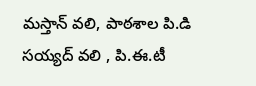మస్తాన్ వలి, పాఠశాల పి.డి సయ్యద్ వలి , పి.ఈ.టీ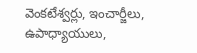వెంకటేశ్వర్లు, ఇంచార్జీలు, ఉపాధ్యాయులు,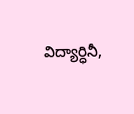విద్యార్ధినీ,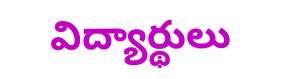విద్యార్థులు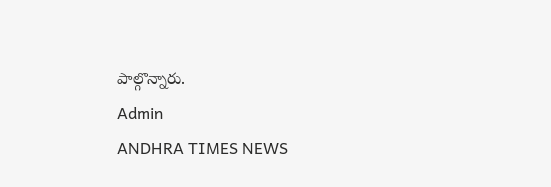పాల్గొన్నారు.
Admin
ANDHRA TIMES NEWS